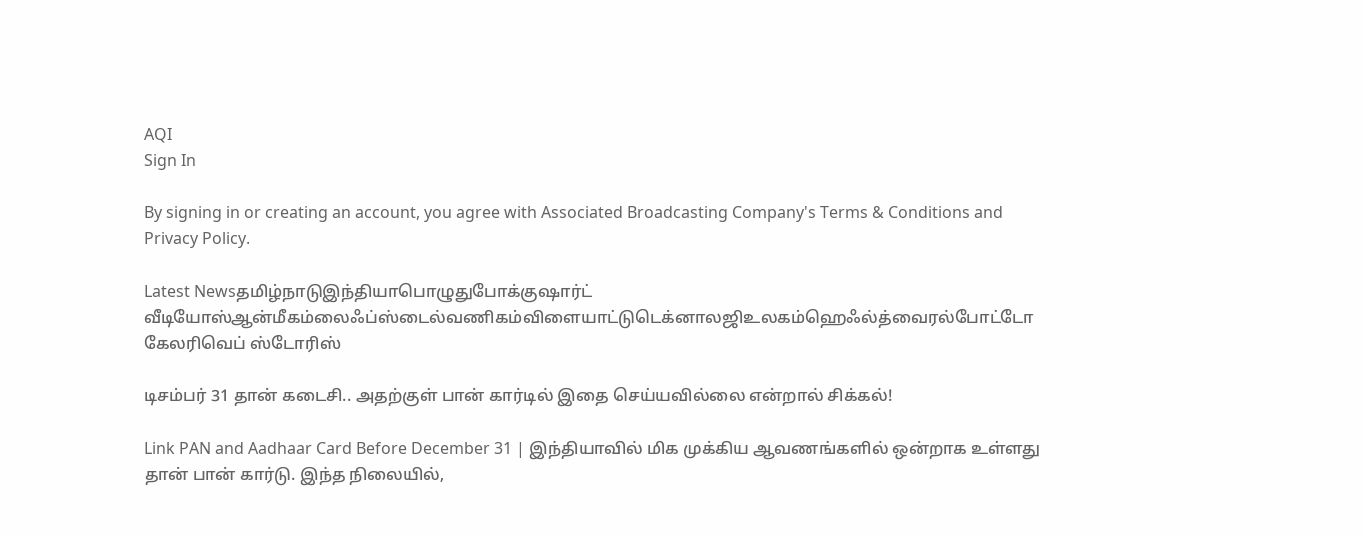AQI
Sign In

By signing in or creating an account, you agree with Associated Broadcasting Company's Terms & Conditions and Privacy Policy.

Latest Newsதமிழ்நாடுஇந்தியாபொழுதுபோக்குஷார்ட் வீடியோஸ்ஆன்மீகம்லைஃப்ஸ்டைல்வணிகம்விளையாட்டுடெக்னாலஜிஉலகம்ஹெஃல்த்வைரல்போட்டோ கேலரிவெப் ஸ்டோரிஸ்

டிசம்பர் 31 தான் கடைசி.. அதற்குள் பான் கார்டில் இதை செய்யவில்லை என்றால் சிக்கல்!

Link PAN and Aadhaar Card Before December 31 | இந்தியாவில் மிக முக்கிய ஆவணங்களில் ஒன்றாக உள்ளது தான் பான் கார்டு. இந்த நிலையில்,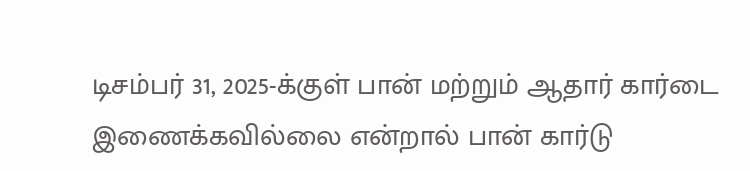டிசம்பர் 31, 2025-க்குள் பான் மற்றும் ஆதார் கார்டை இணைக்கவில்லை என்றால் பான் கார்டு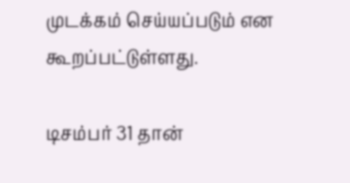முடக்கம் செய்யப்படும் என கூறப்பட்டுள்ளது.

டிசம்பர் 31 தான்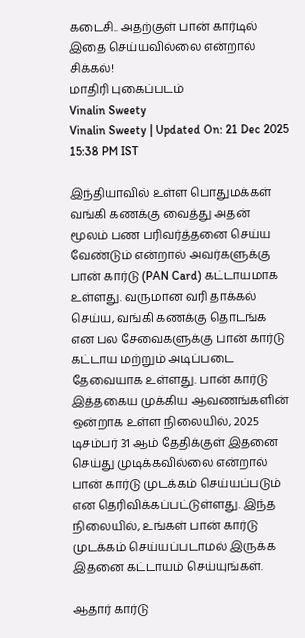கடைசி.. அதற்குள் பான் கார்டில் இதை செய்யவில்லை என்றால் சிக்கல்!
மாதிரி புகைப்படம்
Vinalin Sweety
Vinalin Sweety | Updated On: 21 Dec 2025 15:38 PM IST

இந்தியாவில் உள்ள பொதுமக்கள் வங்கி கணக்கு வைத்து அதன் மூலம் பண பரிவர்த்தனை செய்ய வேண்டும் என்றால் அவர்களுக்கு பான் கார்டு (PAN Card) கட்டாயமாக உள்ளது. வருமான வரி தாக்கல் செய்ய, வங்கி கணக்கு தொடங்க என பல சேவைகளுக்கு பான் கார்டு கட்டாய மற்றும் அடிப்படை தேவையாக உள்ளது. பான் கார்டு இத்தகைய முக்கிய ஆவணங்களின் ஒன்றாக உள்ள நிலையில், 2025 டிசம்பர் 31 ஆம் தேதிக்குள் இதனை செய்து முடிக்கவில்லை என்றால் பான் கார்டு முடக்கம் செய்யப்படும் என தெரிவிக்கப்பட்டுள்ளது. இந்த நிலையில், உங்கள் பான் கார்டு முடக்கம் செய்யப்படாமல் இருக்க இதனை கட்டாயம் செய்யுங்கள்.

ஆதார் கார்டு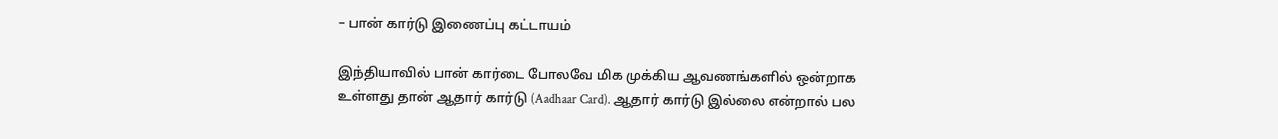– பான் கார்டு இணைப்பு கட்டாயம்

இந்தியாவில் பான் கார்டை போலவே மிக முக்கிய ஆவணங்களில் ஒன்றாக உள்ளது தான் ஆதார் கார்டு (Aadhaar Card). ஆதார் கார்டு இல்லை என்றால் பல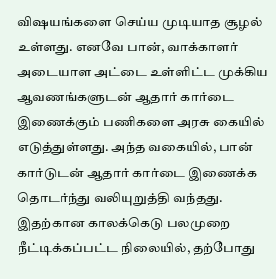விஷயங்களை செய்ய முடியாத சூழல் உள்ளது. எனவே பான், வாக்காளர் அடையாள அட்டை உள்ளிட்ட முக்கிய ஆவணங்களுடன் ஆதார் கார்டை இணைக்கும் பணிகளை அரசு கையில் எடுத்துள்ளது. அந்த வகையில், பான் கார்டுடன் ஆதார் கார்டை இணைக்க தொடர்ந்து வலியுறுத்தி வந்தது. இதற்கான காலக்கெடு பலமுறை நீட்டிக்கப்பட்ட நிலையில், தற்போது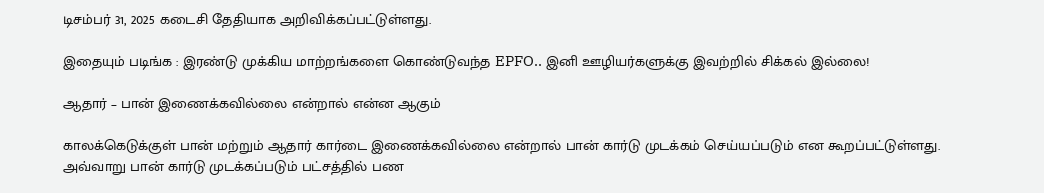டிசம்பர் 31, 2025 கடைசி தேதியாக அறிவிக்கப்பட்டுள்ளது.

இதையும் படிங்க : இரண்டு முக்கிய மாற்றங்களை கொண்டுவந்த EPFO.. இனி ஊழியர்களுக்கு இவற்றில் சிக்கல் இல்லை!

ஆதார் – பான் இணைக்கவில்லை என்றால் என்ன ஆகும்

காலக்கெடுக்குள் பான் மற்றும் ஆதார் கார்டை இணைக்கவில்லை என்றால் பான் கார்டு முடக்கம் செய்யப்படும் என கூறப்பட்டுள்ளது. அவ்வாறு பான் கார்டு முடக்கப்படும் பட்சத்தில் பண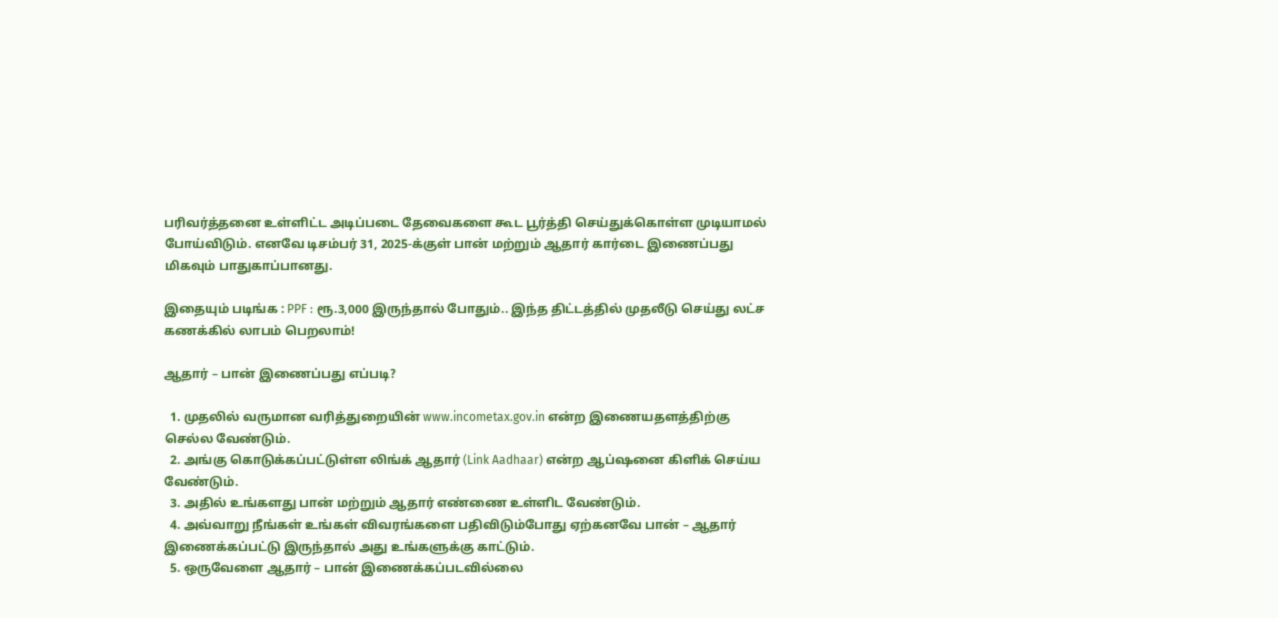பரிவர்த்தனை உள்ளிட்ட அடிப்படை தேவைகளை கூட பூர்த்தி செய்துக்கொள்ள முடியாமல் போய்விடும். எனவே டிசம்பர் 31, 2025-க்குள் பான் மற்றும் ஆதார் கார்டை இணைப்பது மிகவும் பாதுகாப்பானது.

இதையும் படிங்க : PPF : ரூ.3,000 இருந்தால் போதும்.. இந்த திட்டத்தில் முதலீடு செய்து லட்ச கணக்கில் லாபம் பெறலாம்!

ஆதார் – பான் இணைப்பது எப்படி?

  1. முதலில் வருமான வரித்துறையின் www.incometax.gov.in என்ற இணையதளத்திற்கு செல்ல வேண்டும்.
  2. அங்கு கொடுக்கப்பட்டுள்ள லிங்க் ஆதார் (Link Aadhaar) என்ற ஆப்ஷனை கிளிக் செய்ய வேண்டும்.
  3. அதில் உங்களது பான் மற்றும் ஆதார் எண்ணை உள்ளிட வேண்டும்.
  4. அவ்வாறு நீங்கள் உங்கள் விவரங்களை பதிவிடும்போது ஏற்கனவே பான் – ஆதார் இணைக்கப்பட்டு இருந்தால் அது உங்களுக்கு காட்டும்.
  5. ஒருவேளை ஆதார் – பான் இணைக்கப்படவில்லை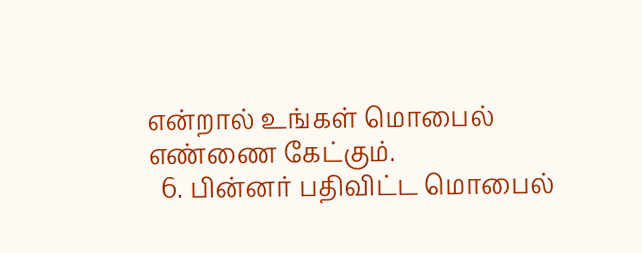என்றால் உங்கள் மொபைல் எண்ணை கேட்கும்.
  6. பின்னர் பதிவிட்ட மொபைல்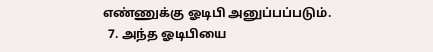எண்ணுக்கு ஓடிபி அனுப்பப்படும்.
  7. அந்த ஓடிபியை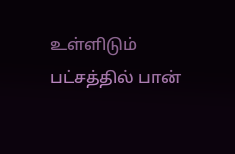உள்ளிடும் பட்சத்தில் பான்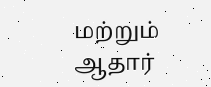மற்றும் ஆதார்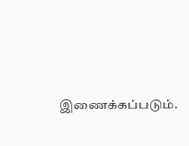இணைக்கப்படும்.